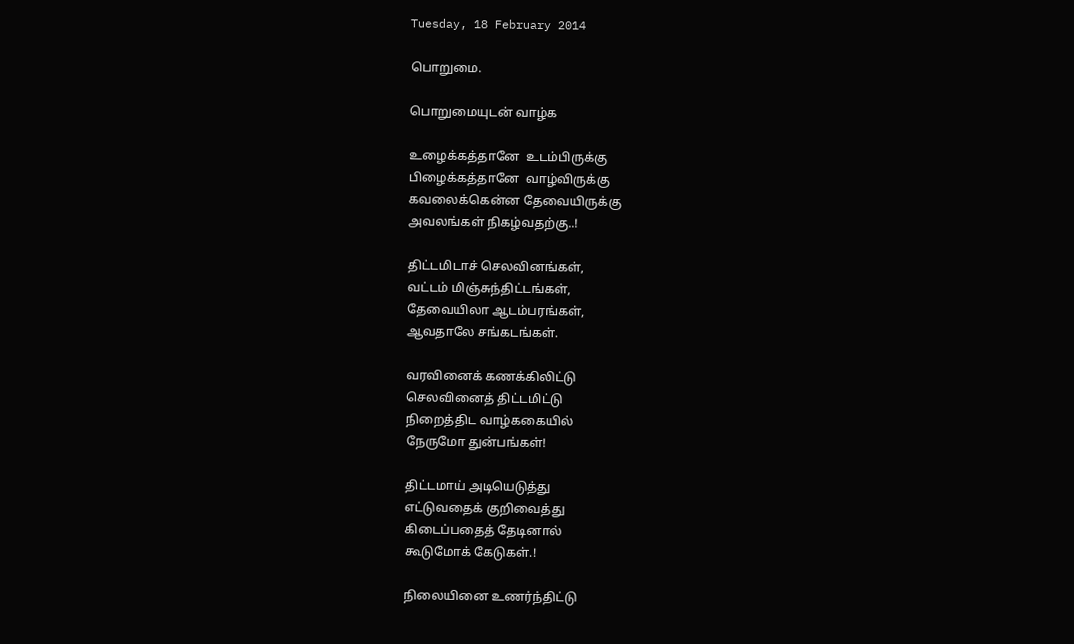Tuesday, 18 February 2014

பொறுமை.

பொறுமையுடன் வாழ்க

உழைக்கத்தானே  உடம்பிருக்கு
பிழைக்கத்தானே  வாழ்விருக்கு
கவலைக்கென்ன தேவையிருக்கு
அவலங்கள் நிகழ்வதற்கு..!

திட்டமிடாச் செலவினங்கள்,
வட்டம் மிஞ்சுந்திட்டங்கள்,
தேவையிலா ஆடம்பரங்கள்,
ஆவதாலே சங்கடங்கள்.

வரவினைக் கணக்கிலிட்டு
செலவினைத் திட்டமிட்டு
நிறைத்திட வாழ்ககையில்
நேருமோ துன்பங்கள்!

திட்டமாய் அடியெடுத்து
எட்டுவதைக் குறிவைத்து
கிடைப்பதைத் தேடினால்
கூடுமோக் கேடுகள்.!

நிலையினை உணர்ந்திட்டு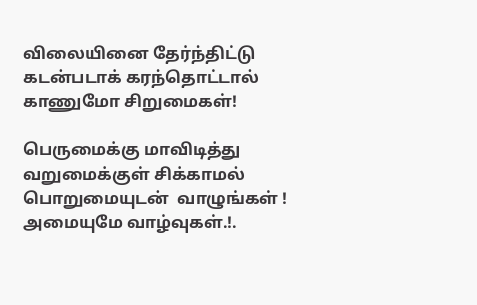விலையினை தேர்ந்திட்டு
கடன்படாக் கரந்தொட்டால்
காணுமோ சிறுமைகள்!

பெருமைக்கு மாவிடித்து
வறுமைக்குள் சிக்காமல்
பொறுமையுடன்  வாழுங்கள் !
அமையுமே வாழ்வுகள்.!.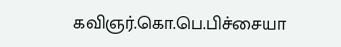கவிஞர்.கொ.பெ.பிச்சையா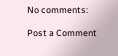No comments:

Post a Comment